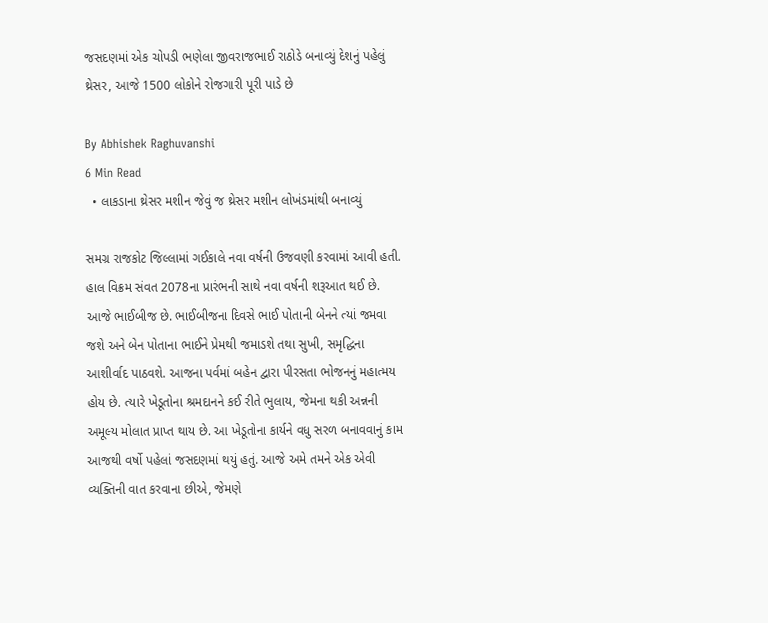જસદણમાં એક ચોપડી ભણેલા જીવરાજભાઈ રાઠોડે બનાવ્યું દેશનું પહેલું થ્રેસર, આજે 1500 લોકોને રોજગારી પૂરી પાડે છે

By Abhishek Raghuvanshi
6 Min Read
  • લાકડાના થ્રેસર મશીન જેવું જ થ્રેસર મશીન લોખંડમાંથી બનાવ્યું

સમગ્ર રાજકોટ જિલ્લામાં ગઈકાલે નવા વર્ષની ઉજવણી કરવામાં આવી હતી. હાલ વિક્રમ સંવત 2078ના પ્રારંભની સાથે નવા વર્ષની શરૂઆત થઈ છે. આજે ભાઈબીજ છે. ભાઈબીજના દિવસે ભાઈ પોતાની બેનને ત્યાં જમવા જશે અને બેન પોતાના ભાઈને પ્રેમથી જમાડશે તથા સુખી, સમૃદ્ધિના આશીર્વાદ પાઠવશે. આજના પર્વમાં બહેન દ્વારા પીરસતા ભોજનનું મહાત્મય હોય છે. ત્યારે ખેડૂતોના શ્રમદાનને કઈ રીતે ભુલાય, જેમના થકી અન્નની અમૂલ્ય મોલાત પ્રાપ્ત થાય છે. આ ખેડૂતોના કાર્યને વધુ સરળ બનાવવાનું કામ આજથી વર્ષો પહેલાં જસદણમાં થયું હતું. આજે અમે તમને એક એવી વ્યક્તિની વાત કરવાના છીએ, જેમણે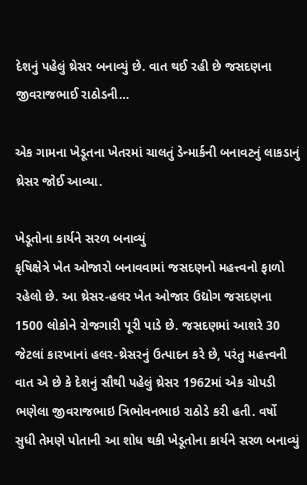દેશનું પહેલું થ્રેસર બનાવ્યું છે. વાત થઈ રહી છે જસદણના જીવરાજભાઈ રાઠોડની…

એક ગામના ખેડૂતના ખેતરમાં ચાલતું ડેન્માર્કની બનાવટનું લાકડાનું થ્રેસર જોઈ આવ્યા.

ખેડૂતોના કાર્યને સરળ બનાવ્યું
કૃષિક્ષેત્રે ખેત ઓજારો બનાવવામાં જસદણનો મહત્ત્વનો ફાળો રહેલો છે. આ થ્રેસર-હલર ખેત ઓજાર ઉદ્યોગ જસદણના 1500 લોકોને રોજગારી પૂરી પાડે છે. જસદણમાં આશરે 30 જેટલાં કારખાનાં હલર-થ્રેસરનું ઉત્પાદન કરે છે, પરંતુ મહત્ત્વની વાત એ છે કે દેશનું સૌથી પહેલું થ્રેસર 1962માં એક ચોપડી ભણેલા જીવરાજભાઇ ત્રિભોવનભાઇ રાઠોડે કરી હતી. વર્ષો સુધી તેમણે પોતાની આ શોધ થકી ખેડૂતોના કાર્યને સરળ બનાવ્યું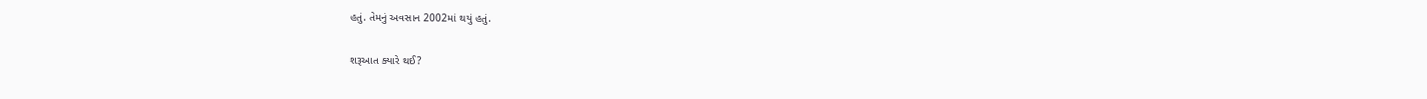હતું. તેમનું અવસાન 2002માં થયું હતું.

શરૂઆત ક્યારે થઈ?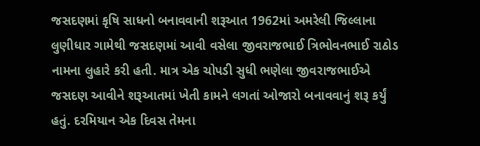જસદણમાં કૃષિ સાધનો બનાવવાની શરૂઆત 1962માં અમરેલી જિલ્લાના લુણીધાર ગામેથી જસદણમાં આવી વસેલા જીવરાજભાઈ ત્રિભોવનભાઈ રાઠોડ નામના લુહારે કરી હતી. માત્ર એક ચોપડી સુધી ભણેલા જીવરાજભાઈએ જસદણ આવીને શરૂઆતમાં ખેતી કામને લગતાં ઓજારો બનાવવાનું શરૂ કર્યું હતું. દરમિયાન એક દિવસ તેમના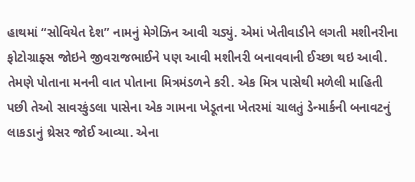હાથમાં “સોવિયેત દેશ” નામનું મેગેઝિન આવી ચડ્યું. એમાં ખેતીવાડીને લગતી મશીનરીના ફોટોગ્રાફ્સ જોઇને જીવરાજભાઈને પણ આવી મશીનરી બનાવવાની ઈચ્છા થઇ આવી. તેમણે પોતાના મનની વાત પોતાના મિત્રમંડળને કરી. એક મિત્ર પાસેથી મળેલી માહિતી પછી તેઓ સાવરકુંડલા પાસેના એક ગામના ખેડૂતના ખેતરમાં ચાલતું ડેન્માર્કની બનાવટનું લાકડાનું થ્રેસર જોઈ આવ્યા. એના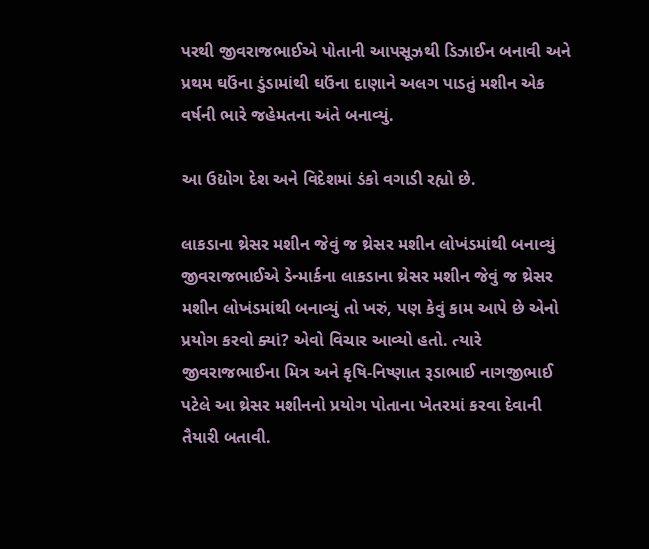પરથી જીવરાજભાઈએ પોતાની આપસૂઝથી ડિઝાઈન બનાવી અને પ્રથમ ઘઉંના ડુંડામાંથી ઘઉંના દાણાને અલગ પાડતું મશીન એક વર્ષની ભારે જહેમતના અંતે બનાવ્યું.

આ ઉદ્યોગ દેશ અને વિદેશમાં ડંકો વગાડી રહ્યો છે.

લાકડાના થ્રેસર મશીન જેવું જ થ્રેસર મશીન લોખંડમાંથી બનાવ્યું
જીવરાજભાઈએ ડેન્માર્કના લાકડાના થ્રેસર મશીન જેવું જ થ્રેસર મશીન લોખંડમાંથી બનાવ્યું તો ખરું, પણ કેવું કામ આપે છે એનો પ્રયોગ કરવો ક્યાં? એવો વિચાર આવ્યો હતો. ત્યારે જીવરાજભાઈના મિત્ર અને કૃષિ-નિષ્ણાત રૂડાભાઈ નાગજીભાઈ પટેલે આ થ્રેસર મશીનનો પ્રયોગ પોતાના ખેતરમાં કરવા દેવાની તૈયારી બતાવી.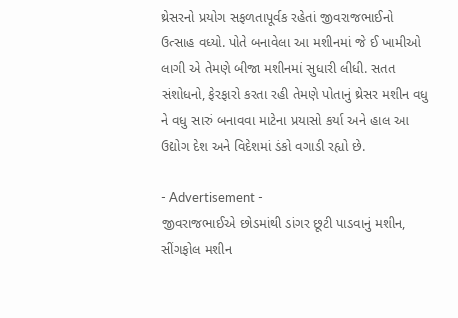થ્રેસરનો પ્રયોગ સફળતાપૂર્વક રહેતાં જીવરાજભાઈનો ઉત્સાહ વધ્યો. પોતે બનાવેલા આ મશીનમાં જે ઈ ખામીઓ લાગી એ તેમણે બીજા મશીનમાં સુધારી લીધી. સતત સંશોધનો, ફેરફારો કરતા રહી તેમણે પોતાનું થ્રેસર મશીન વધુ ને વધુ સારું બનાવવા માટેના પ્રયાસો કર્યા અને હાલ આ ઉદ્યોગ દેશ અને વિદેશમાં ડંકો વગાડી રહ્યો છે.

- Advertisement -
જીવરાજભાઈએ છોડમાંથી ડાંગર છૂટી પાડવાનું મશીન, સીંગફોલ મશીન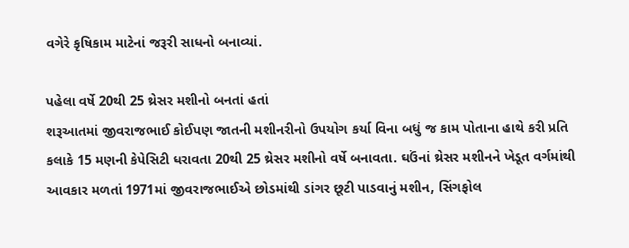વગેરે કૃષિકામ માટેનાં જરૂરી સાધનો બનાવ્યાં.

પહેલા વર્ષે 20થી 25 થ્રેસર મશીનો બનતાં હતાં
શરૂઆતમાં જીવરાજભાઈ કોઈપણ જાતની મશીનરીનો ઉપયોગ કર્યા વિના બધું જ કામ પોતાના હાથે કરી પ્રતિ કલાકે 15 મણની કેપેસિટી ધરાવતા 20થી 25 થ્રેસર મશીનો વર્ષે બનાવતા. ઘઉંનાં થ્રેસર મશીનને ખેડૂત વર્ગમાંથી આવકાર મળતાં 1971માં જીવરાજભાઈએ છોડમાંથી ડાંગર છૂટી પાડવાનું મશીન, સિંગફોલ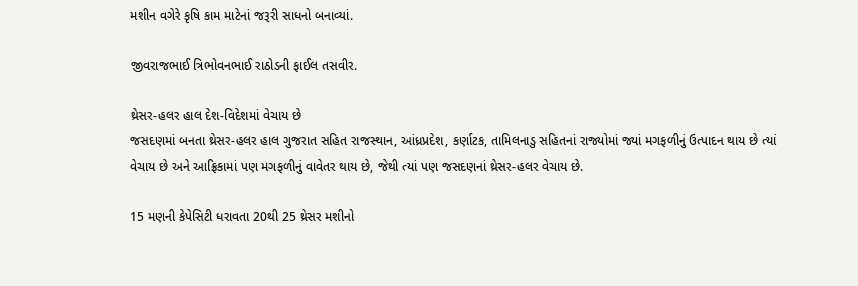મશીન વગેરે કૃષિ કામ માટેનાં જરૂરી સાધનો બનાવ્યાં.

જીવરાજભાઈ ત્રિભોવનભાઈ રાઠોડની ફાઈલ તસવીર.

થ્રેસર-હલર હાલ દેશ-વિદેશમાં વેચાય છે
જસદણમાં બનતા થ્રેસર-હલર હાલ ગુજરાત સહિત રાજસ્થાન, આંધ્રપ્રદેશ, કર્ણાટક, તામિલનાડુ સહિતનાં રાજ્યોમાં જ્યાં મગફળીનું ઉત્પાદન થાય છે ત્યાં વેચાય છે અને આફ્રિકામાં પણ મગફળીનું વાવેતર થાય છે, જેથી ત્યાં પણ જસદણનાં થ્રેસર-હલર વેચાય છે.

15 મણની કેપેસિટી ધરાવતા 20થી 25 થ્રેસર મશીનો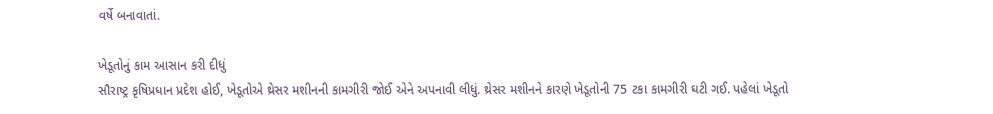વર્ષે બનાવાતાં.

ખેડૂતોનું કામ આસાન કરી દીધું
સૌરાષ્ટ્ર કૃષિપ્રધાન પ્રદેશ હોઈ, ખેડૂતોએ થ્રેસર મશીનની કામગીરી જોઈ એને અપનાવી લીધું. થ્રેસર મશીનને કારણે ખેડૂતોની 75 ટકા કામગીરી ઘટી ગઈ. પહેલાં ખેડૂતો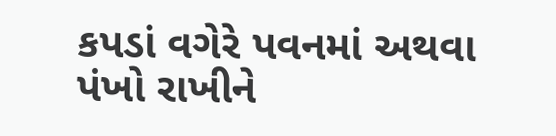કપડાં વગેરે પવનમાં અથવા પંખો રાખીને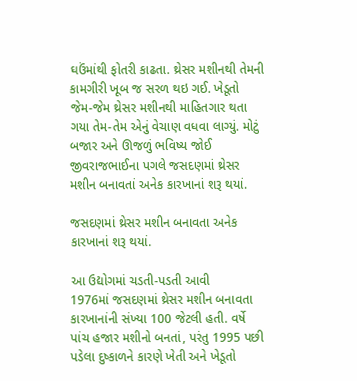ઘઉંમાંથી ફોતરી કાઢતા. થ્રેસર મશીનથી તેમની કામગીરી ખૂબ જ સરળ થઇ ગઈ. ખેડૂતો જેમ-જેમ થ્રેસર મશીનથી માહિતગાર થતા ગયા તેમ-તેમ એનું વેચાણ વધવા લાગ્યું. મોટું બજાર અને ઊજળું ભવિષ્ય જોઈ જીવરાજભાઈના પગલે જસદણમાં થ્રેસર મશીન બનાવતાં અનેક કારખાનાં શરૂ થયાં.

જસદણમાં થ્રેસર મશીન બનાવતા અનેક કારખાનાં શરૂ થયાં.

આ ઉદ્યોગમાં ચડતી-પડતી આવી
1976માં જસદણમાં થ્રેસર મશીન બનાવતા કારખાનાંની સંખ્યા 100 જેટલી હતી. વર્ષે પાંચ હજાર મશીનો બનતાં, પરંતુ 1995 પછી પડેલા દુષ્કાળને કારણે ખેતી અને ખેડૂતો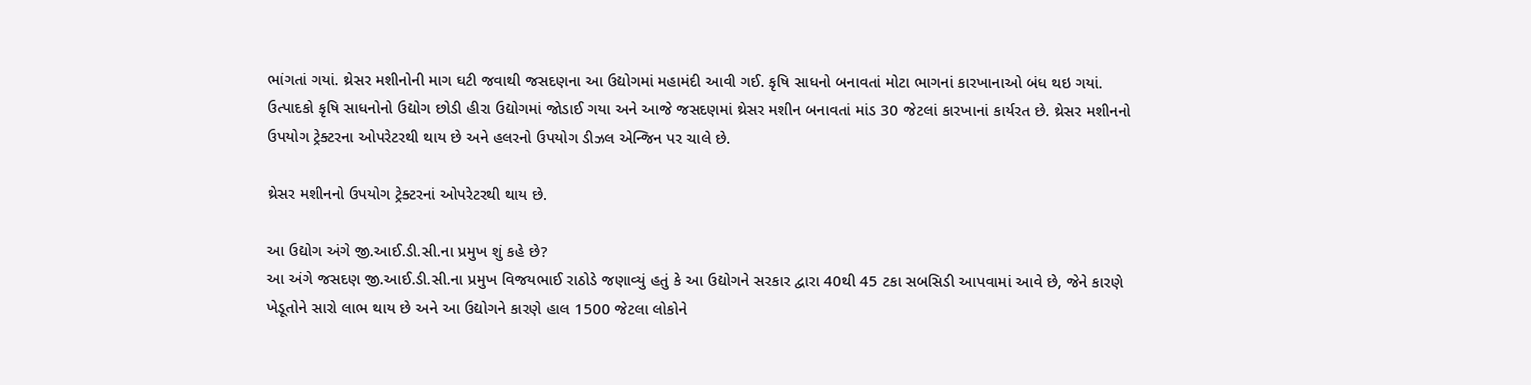ભાંગતાં ગયાં. થ્રેસર મશીનોની માગ ઘટી જવાથી જસદણના આ ઉદ્યોગમાં મહામંદી આવી ગઈ. કૃષિ સાધનો બનાવતાં મોટા ભાગનાં કારખાનાઓ બંધ થઇ ગયાં. ઉત્પાદકો કૃષિ સાધનોનો ઉદ્યોગ છોડી હીરા ઉદ્યોગમાં જોડાઈ ગયા અને આજે જસદણમાં થ્રેસર મશીન બનાવતાં માંડ 30 જેટલાં કારખાનાં કાર્યરત છે. થ્રેસર મશીનનો ઉપયોગ ટ્રેક્ટરના ઓપરેટરથી થાય છે અને હલરનો ઉપયોગ ડીઝલ એન્જિન પર ચાલે છે.

થ્રેસર મશીનનો ઉપયોગ ટ્રેક્ટરનાં ઓપરેટરથી થાય છે.

આ ઉદ્યોગ અંગે જી.આઈ.ડી.સી.ના પ્રમુખ શું કહે છે?
આ અંગે જસદણ જી.આઈ.ડી.સી.ના પ્રમુખ વિજયભાઈ રાઠોડે જણાવ્યું હતું કે આ ઉદ્યોગને સરકાર દ્વારા 40થી 45 ટકા સબસિડી આપવામાં આવે છે, જેને કારણે ખેડૂતોને સારો લાભ થાય છે અને આ ઉદ્યોગને કારણે હાલ 1500 જેટલા લોકોને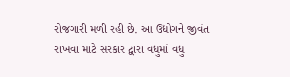રોજગારી મળી રહી છે. આ ઉદ્યોગને જીવંત રાખવા માટે સરકાર દ્વારા વધુમાં વધુ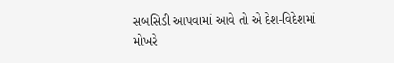સબસિડી આપવામાં આવે તો એ દેશ-વિદેશમાં મોખરે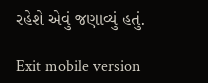રહેશે એવું જણાવ્યું હતું.

Exit mobile version